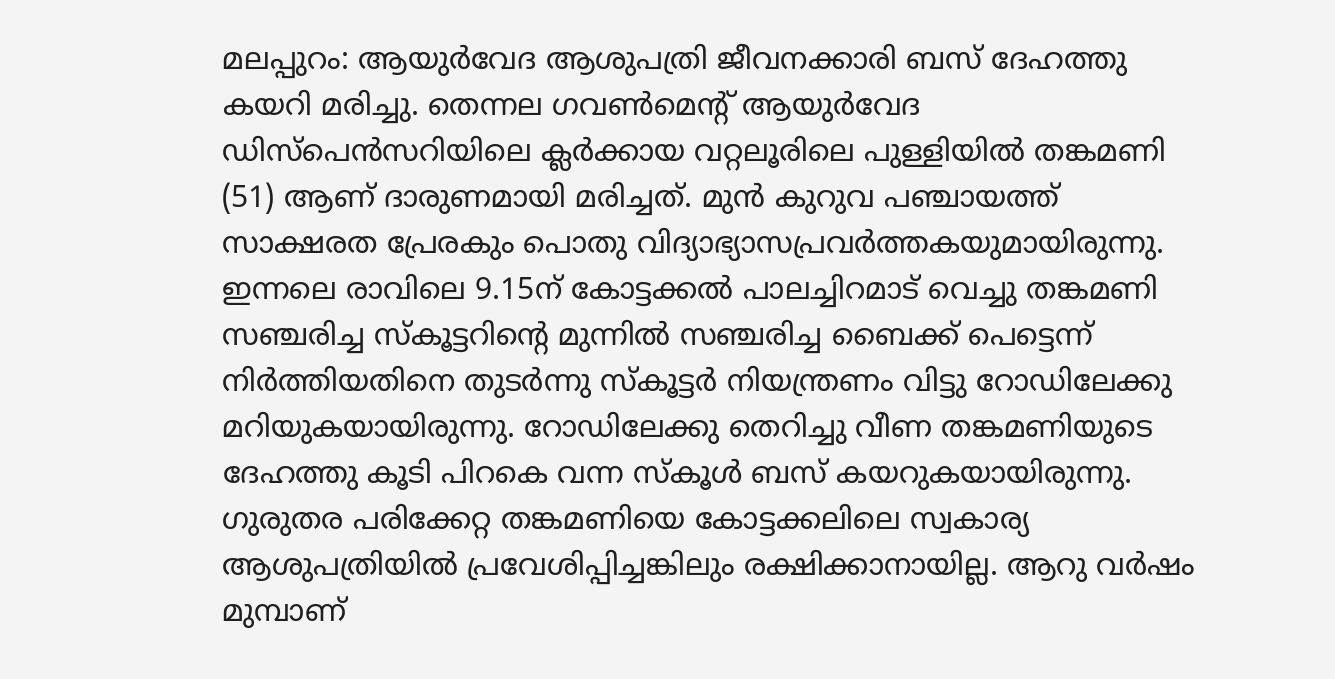മലപ്പുറം: ആയുർവേദ ആശുപത്രി ജീവനക്കാരി ബസ് ദേഹത്തു കയറി മരിച്ചു. തെന്നല ഗവൺമെന്റ് ആയുർവേദ ഡിസ്പെൻസറിയിലെ ക്ലർക്കായ വറ്റലൂരിലെ പുള്ളിയിൽ തങ്കമണി (51) ആണ് ദാരുണമായി മരിച്ചത്. മുൻ കുറുവ പഞ്ചായത്ത് സാക്ഷരത പ്രേരകും പൊതു വിദ്യാഭ്യാസപ്രവർത്തകയുമായിരുന്നു.
ഇന്നലെ രാവിലെ 9.15ന് കോട്ടക്കൽ പാലച്ചിറമാട് വെച്ചു തങ്കമണി സഞ്ചരിച്ച സ്കൂട്ടറിൻ്റെ മുന്നിൽ സഞ്ചരിച്ച ബൈക്ക് പെട്ടെന്ന് നിർത്തിയതിനെ തുടർന്നു സ്കൂട്ടർ നിയന്ത്രണം വിട്ടു റോഡിലേക്കു മറിയുകയായിരുന്നു. റോഡിലേക്കു തെറിച്ചു വീണ തങ്കമണിയുടെ ദേഹത്തു കൂടി പിറകെ വന്ന സ്കൂൾ ബസ് കയറുകയായിരുന്നു.
ഗുരുതര പരിക്കേറ്റ തങ്കമണിയെ കോട്ടക്കലിലെ സ്വകാര്യ ആശുപത്രിയിൽ പ്രവേശിപ്പിച്ചങ്കിലും രക്ഷിക്കാനായില്ല. ആറു വർഷം മുമ്പാണ്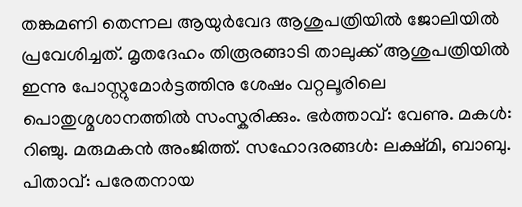തങ്കമണി തെന്നല ആയുർവേദ ആശുപത്രിയിൽ ജോലിയിൽ പ്രവേശിച്ചത്. മൃതദേഹം തിരൂരങ്ങാടി താലുക്ക് ആശുപത്രിയിൽ ഇന്നു പോസ്റ്റുമോർട്ടത്തിനു ശേഷം വറ്റലൂരിലെ പൊതുശ്മശാനത്തിൽ സംസ്കരിക്കും. ഭർത്താവ്: വേണു. മകൾ: റിഞ്ചു. മരുമകൻ അംജിത്ത്. സഹോദരങ്ങൾ: ലക്ഷ്മി, ബാബു. പിതാവ്: പരേതനായ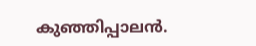കുഞ്ഞിപ്പാലൻ.